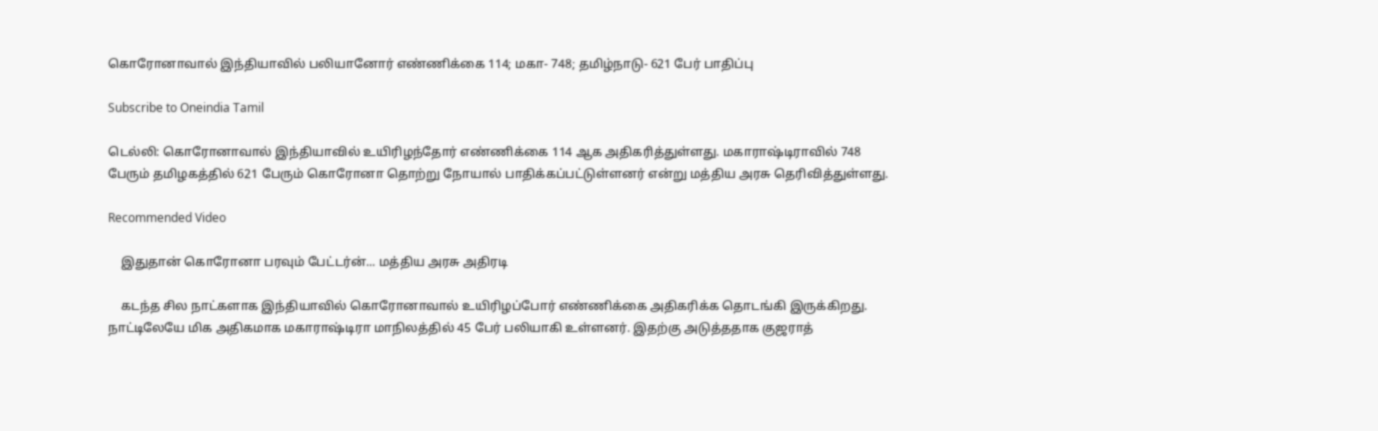கொரோனாவால் இந்தியாவில் பலியானோர் எண்ணிக்கை 114; மகா- 748; தமிழ்நாடு- 621 பேர் பாதிப்பு

Subscribe to Oneindia Tamil

டெல்லி: கொரோனாவால் இந்தியாவில் உயிரிழந்தோர் எண்ணிக்கை 114 ஆக அதிகரித்துள்ளது. மகாராஷ்டிராவில் 748 பேரும் தமிழகத்தில் 621 பேரும் கொரோனா தொற்று நோயால் பாதிக்கப்பட்டுள்ளனர் என்று மத்திய அரசு தெரிவித்துள்ளது.

Recommended Video

    இதுதான் கொரோனா பரவும் பேட்டர்ன்... மத்திய அரசு அதிரடி

    கடந்த சில நாட்களாக இந்தியாவில் கொரோனாவால் உயிரிழப்போர் எண்ணிக்கை அதிகரிக்க தொடங்கி இருக்கிறது. நாட்டிலேயே மிக அதிகமாக மகாராஷ்டிரா மாநிலத்தில் 45 பேர் பலியாகி உள்ளனர். இதற்கு அடுத்ததாக குஜராத்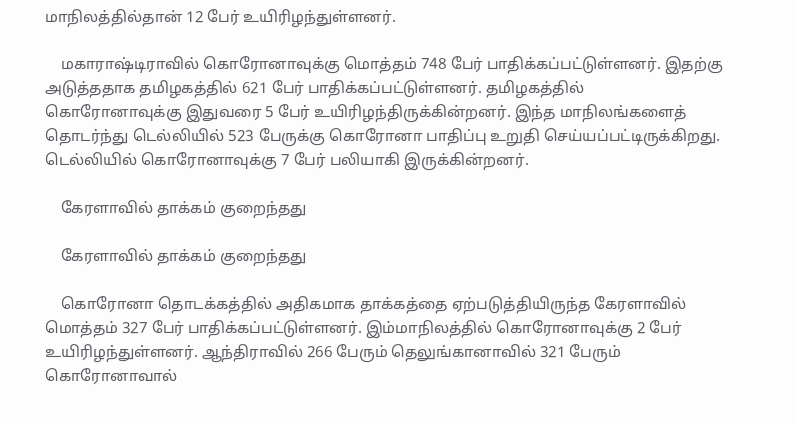மாநிலத்தில்தான் 12 பேர் உயிரிழந்துள்ளனர்.

    மகாராஷ்டிராவில் கொரோனாவுக்கு மொத்தம் 748 பேர் பாதிக்கப்பட்டுள்ளனர். இதற்கு அடுத்ததாக தமிழகத்தில் 621 பேர் பாதிக்கப்பட்டுள்ளனர். தமிழகத்தில் கொரோனாவுக்கு இதுவரை 5 பேர் உயிரிழந்திருக்கின்றனர். இந்த மாநிலங்களைத் தொடர்ந்து டெல்லியில் 523 பேருக்கு கொரோனா பாதிப்பு உறுதி செய்யப்பட்டிருக்கிறது. டெல்லியில் கொரோனாவுக்கு 7 பேர் பலியாகி இருக்கின்றனர்.

    கேரளாவில் தாக்கம் குறைந்தது

    கேரளாவில் தாக்கம் குறைந்தது

    கொரோனா தொடக்கத்தில் அதிகமாக தாக்கத்தை ஏற்படுத்தியிருந்த கேரளாவில் மொத்தம் 327 பேர் பாதிக்கப்பட்டுள்ளனர். இம்மாநிலத்தில் கொரோனாவுக்கு 2 பேர் உயிரிழந்துள்ளனர். ஆந்திராவில் 266 பேரும் தெலுங்கானாவில் 321 பேரும் கொரோனாவால்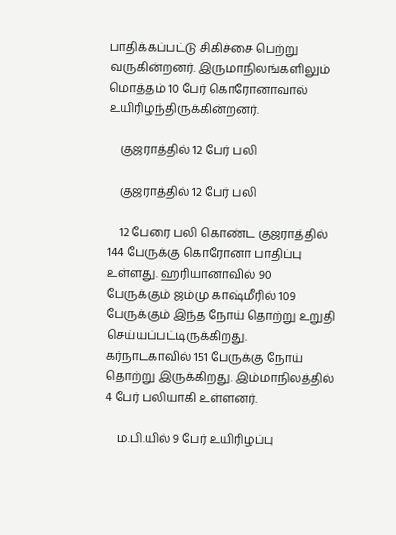பாதிக்கப்பட்டு சிகிச்சை பெற்று வருகின்றனர். இருமாநிலங்களிலும் மொத்தம் 10 பேர் கொரோனாவால் உயிரிழந்திருக்கின்றனர்.

    குஜராத்தில் 12 பேர் பலி

    குஜராத்தில் 12 பேர் பலி

    12 பேரை பலி கொண்ட குஜராத்தில் 144 பேருக்கு கொரோனா பாதிப்பு உள்ளது. ஹரியானாவில் 90 பேருக்கும் ஜம்மு காஷ்மீரில் 109 பேருக்கும் இந்த நோய் தொற்று உறுதி செய்யப்பட்டிருக்கிறது. கர்நாடகாவில் 151 பேருக்கு நோய் தொற்று இருக்கிறது. இம்மாநிலத்தில் 4 பேர் பலியாகி உள்ளனர்.

    ம.பி.யில் 9 பேர் உயிரிழப்பு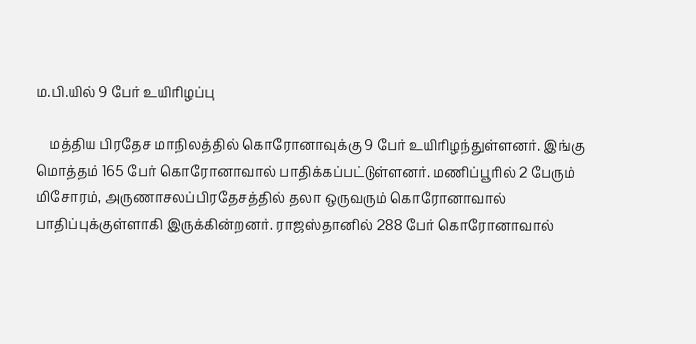ம.பி.யில் 9 பேர் உயிரிழப்பு

    மத்திய பிரதேச மாநிலத்தில் கொரோனாவுக்கு 9 பேர் உயிரிழந்துள்ளனர். இங்கு மொத்தம் 165 பேர் கொரோனாவால் பாதிக்கப்பட்டுள்ளனர். மணிப்பூரில் 2 பேரும் மிசோரம், அருணாசலப்பிரதேசத்தில் தலா ஒருவரும் கொரோனாவால் பாதிப்புக்குள்ளாகி இருக்கின்றனர். ராஜஸ்தானில் 288 பேர் கொரோனாவால்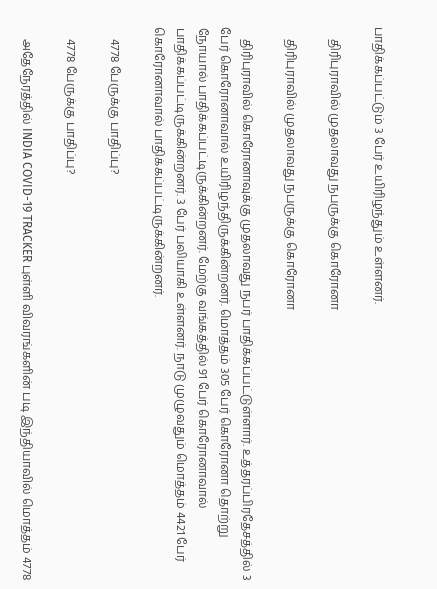பாதிக்கப்பட்டும் 3 பேர் உயிரிழந்தும் உள்ளனர்.

    திரிபுராவில் முதலாவது நபருக்கு கொரோனா

    திரிபுராவில் முதலாவது நபருக்கு கொரோனா

    திரிபுராவில் கொரோனாவுக்கு முதலாவது நபர் பாதிக்கப்பட்டுள்ளார். உத்தரப்பிரதேசத்தில் 3 பேர் கொரோனாவால் உயிரிழந்திருக்கின்றனர். மொத்தம் 305 பேர் கொரோனா தொற்று நோயால் பாதிக்கப்பட்டிருக்கின்றனர். மேற்கு வங்கத்தில் 91 பேர் கொரோனாவால் பாதிக்கப்பட்டிருக்கின்றனர். 3 பேர் பலியாகி உள்ளனர். நாடு முழுவதும் மொத்தம் 4421 பேர் கொரோனாவால் பாதிக்கப்பட்டிருக்கின்றனர்.

    4778 பேருக்கு பாதிப்பு?

    4778 பேருக்கு பாதிப்பு?

    அதேநேரத்தில் INDIA COVID-19 TRACKER புள்ளி விவரங்களின் படி இந்தியாவில் மொத்தம் 4778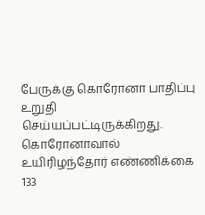பேருக்கு கொரோனா பாதிப்பு உறுதி செய்யப்பட்டிருக்கிறது. கொரோனாவால் உயிரிழந்தோர் எண்ணிக்கை 133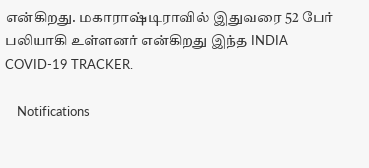என்கிறது. மகாராஷ்டிராவில் இதுவரை 52 பேர் பலியாகி உள்ளனர் என்கிறது இந்த INDIA COVID-19 TRACKER.

    Notifications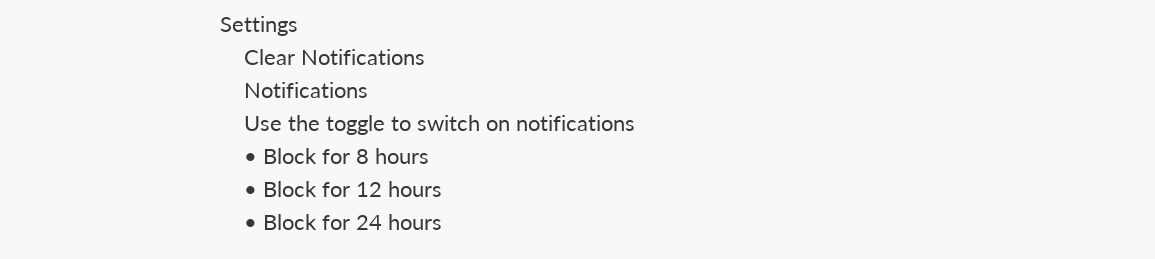Settings
    Clear Notifications
    Notifications
    Use the toggle to switch on notifications
    • Block for 8 hours
    • Block for 12 hours
    • Block for 24 hours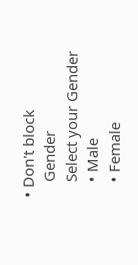• Don't block
    Gender
    Select your Gender
    • Male
    • Female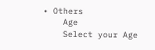• Others
    Age
    Select your Age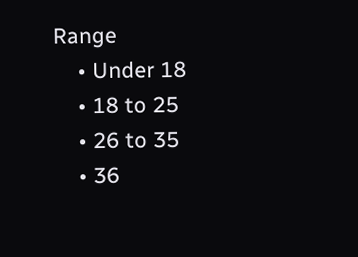Range
    • Under 18
    • 18 to 25
    • 26 to 35
    • 36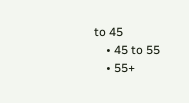to 45
    • 45 to 55
    • 55+